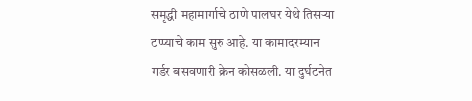समृद्धी महामार्गाचे ठाणे पालघर येथे तिसऱ्या टप्प्याचे काम सुरु आहे. या कामादरम्यान गर्डर बसवणारी क्रेन कोसळली. या दुर्घटनेत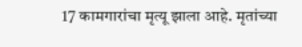17 कामगारांचा मृत्यू झाला आहे. मृतांच्या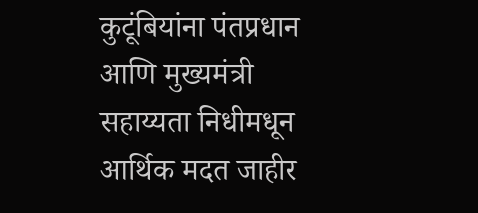कुटूंबियांना पंतप्रधान आणि मुख्यमंत्री सहाय्यता निधीमधून आर्थिक मदत जाहीर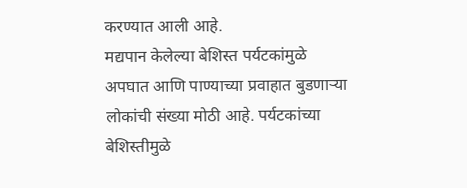करण्यात आली आहे.
मद्यपान केलेल्या बेशिस्त पर्यटकांमुळे अपघात आणि पाण्याच्या प्रवाहात बुडणाऱ्या लोकांची संख्या मोठी आहे. पर्यटकांच्या बेशिस्तीमुळे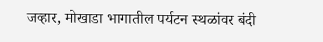जव्हार, मोखाडा भागातील पर्यटन स्थळांवर बंदी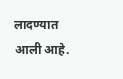लादण्यात आली आहे.